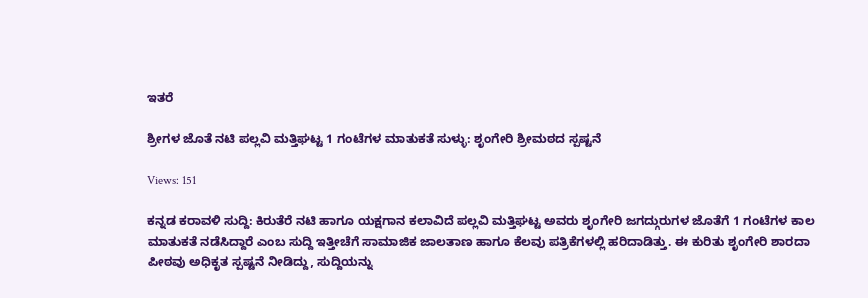ಇತರೆ

ಶ್ರೀಗಳ ಜೊತೆ ನಟಿ ಪಲ್ಲವಿ ಮತ್ತಿಘಟ್ಟ 1 ಗಂಟೆಗಳ ಮಾತುಕತೆ ಸುಳ್ಳು: ಶೃಂಗೇರಿ ಶ್ರೀಮಠದ ಸ್ಪಷ್ಟನೆ

Views: 151

ಕನ್ನಡ ಕರಾವಳಿ ಸುದ್ದಿ: ಕಿರುತೆರೆ ನಟಿ ಹಾಗೂ ಯಕ್ಷಗಾನ ಕಲಾವಿದೆ ಪಲ್ಲವಿ ಮತ್ತಿಘಟ್ಟ ಅವರು ಶೃಂಗೇರಿ ಜಗದ್ಗುರುಗಳ ಜೊತೆಗೆ 1 ಗಂಟೆಗಳ ಕಾಲ ಮಾತುಕತೆ ನಡೆಸಿದ್ದಾರೆ ಎಂಬ ಸುದ್ದಿ ಇತ್ತೀಚೆಗೆ ಸಾಮಾಜಿಕ ಜಾಲತಾಣ ಹಾಗೂ ಕೆಲವು ಪತ್ರಿಕೆಗಳಲ್ಲಿ ಹರಿದಾಡಿತ್ತು. ಈ ಕುರಿತು ಶೃಂಗೇರಿ ಶಾರದಾ ಪೀಠವು ಅಧಿಕೃತ ಸ್ಪಷ್ಟನೆ ನೀಡಿದ್ದು, ಸುದ್ದಿಯನ್ನು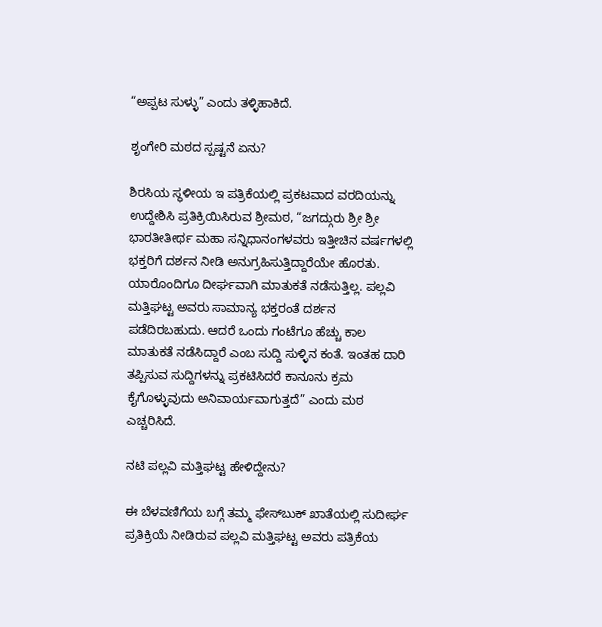“ಅಪ್ಪಟ ಸುಳ್ಳು” ಎಂದು ತಳ್ಳಿಹಾಕಿದೆ.

ಶೃಂಗೇರಿ ಮಠದ ಸ್ಪಷ್ಟನೆ ಏನು?

ಶಿರಸಿಯ ಸ್ಥಳೀಯ ಇ ಪತ್ರಿಕೆಯಲ್ಲಿ ಪ್ರಕಟವಾದ ವರದಿಯನ್ನು ಉದ್ದೇಶಿಸಿ ಪ್ರತಿಕ್ರಿಯಿಸಿರುವ ಶ್ರೀಮಠ, “ಜಗದ್ಗುರು ಶ್ರೀ ಶ್ರೀ ಭಾರತೀತೀರ್ಥ ಮಹಾ ಸನ್ನಿಧಾನಂಗಳವರು ಇತ್ತೀಚಿನ ವರ್ಷಗಳಲ್ಲಿ ಭಕ್ತರಿಗೆ ದರ್ಶನ ನೀಡಿ ಅನುಗ್ರಹಿಸುತ್ತಿದ್ದಾರೆಯೇ ಹೊರತು. ಯಾರೊಂದಿಗೂ ದೀರ್ಘವಾಗಿ ಮಾತುಕತೆ ನಡೆಸುತ್ತಿಲ್ಲ. ಪಲ್ಲವಿ ಮತ್ತಿಘಟ್ಟ ಅವರು ಸಾಮಾನ್ಯ ಭಕ್ತರಂತೆ ದರ್ಶನ ಪಡೆದಿರಬಹುದು. ಆದರೆ ಒಂದು ಗಂಟೆಗೂ ಹೆಚ್ಚು ಕಾಲ ಮಾತುಕತೆ ನಡೆಸಿದ್ದಾರೆ ಎಂಬ ಸುದ್ದಿ ಸುಳ್ಳಿನ ಕಂತೆ. ಇಂತಹ ದಾರಿ ತಪ್ಪಿಸುವ ಸುದ್ದಿಗಳನ್ನು ಪ್ರಕಟಿಸಿದರೆ ಕಾನೂನು ಕ್ರಮ ಕೈಗೊಳ್ಳುವುದು ಅನಿವಾರ್ಯವಾಗುತ್ತದೆ” ಎಂದು ಮಠ ಎಚ್ಚರಿಸಿದೆ.

ನಟಿ ಪಲ್ಲವಿ ಮತ್ತಿಘಟ್ಟ ಹೇಳಿದ್ದೇನು?

ಈ ಬೆಳವಣಿಗೆಯ ಬಗ್ಗೆ ತಮ್ಮ ಫೇಸ್‌ಬುಕ್ ಖಾತೆಯಲ್ಲಿ ಸುದೀರ್ಘ ಪ್ರತಿಕ್ರಿಯೆ ನೀಡಿರುವ ಪಲ್ಲವಿ ಮತ್ತಿಘಟ್ಟ ಅವರು ಪತ್ರಿಕೆಯ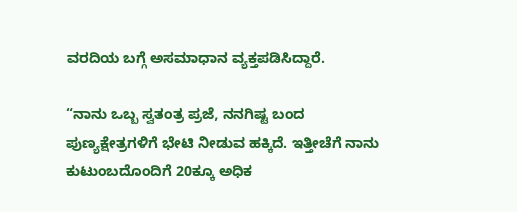ವರದಿಯ ಬಗ್ಗೆ ಅಸಮಾಧಾನ ವ್ಯಕ್ತಪಡಿಸಿದ್ದಾರೆ.

“ನಾನು ಒಬ್ಬ ಸ್ವತಂತ್ರ ಪ್ರಜೆ, ನನಗಿಷ್ಟ ಬಂದ ಪುಣ್ಯಕ್ಷೇತ್ರಗಳಿಗೆ ಭೇಟಿ ನೀಡುವ ಹಕ್ಕಿದೆ. ಇತ್ತೀಚೆಗೆ ನಾನು ಕುಟುಂಬದೊಂದಿಗೆ 20ಕ್ಕೂ ಅಧಿಕ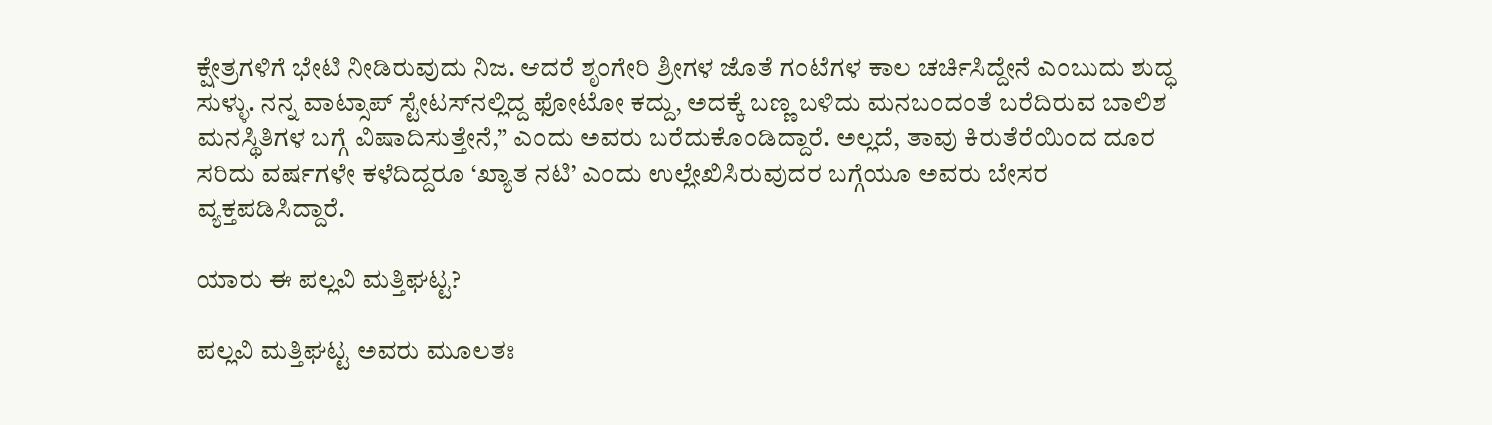ಕ್ಷೇತ್ರಗಳಿಗೆ ಭೇಟಿ ನೀಡಿರುವುದು ನಿಜ. ಆದರೆ ಶೃಂಗೇರಿ ಶ್ರೀಗಳ ಜೊತೆ ಗಂಟೆಗಳ ಕಾಲ ಚರ್ಚಿಸಿದ್ದೇನೆ ಎಂಬುದು ಶುದ್ಧ ಸುಳ್ಳು. ನನ್ನ ವಾಟ್ಸಾಪ್ ಸ್ಟೇಟಸ್‌ನಲ್ಲಿದ್ದ ಫೋಟೋ ಕದ್ದು, ಅದಕ್ಕೆ ಬಣ್ಣ ಬಳಿದು ಮನಬಂದಂತೆ ಬರೆದಿರುವ ಬಾಲಿಶ ಮನಸ್ಥಿತಿಗಳ ಬಗ್ಗೆ ವಿಷಾದಿಸುತ್ತೇನೆ,” ಎಂದು ಅವರು ಬರೆದುಕೊಂಡಿದ್ದಾರೆ. ಅಲ್ಲದೆ, ತಾವು ಕಿರುತೆರೆಯಿಂದ ದೂರ ಸರಿದು ವರ್ಷಗಳೇ ಕಳೆದಿದ್ದರೂ ‘ಖ್ಯಾತ ನಟಿ’ ಎಂದು ಉಲ್ಲೇಖಿಸಿರುವುದರ ಬಗ್ಗೆಯೂ ಅವರು ಬೇಸರ ವ್ಯಕ್ತಪಡಿಸಿದ್ದಾರೆ.

ಯಾರು ಈ ಪಲ್ಲವಿ ಮತ್ತಿಘಟ್ಟ?

ಪಲ್ಲವಿ ಮತ್ತಿಘಟ್ಟ ಅವರು ಮೂಲತಃ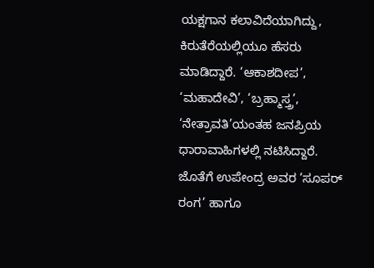ಯಕ್ಷಗಾನ ಕಲಾವಿದೆಯಾಗಿದ್ದು, ಕಿರುತೆರೆಯಲ್ಲಿಯೂ ಹೆಸರು ಮಾಡಿದ್ದಾರೆ. ‘ಆಕಾಶದೀಪ’, ‘ಮಹಾದೇವಿ’, ‘ಬ್ರಹ್ಮಾಸ್ತ್ರ’, ‘ನೇತ್ರಾವತಿ’ಯಂತಹ ಜನಪ್ರಿಯ ಧಾರಾವಾಹಿಗಳಲ್ಲಿ ನಟಿಸಿದ್ದಾರೆ. ಜೊತೆಗೆ ಉಪೇಂದ್ರ ಅವರ ‘ಸೂಪರ್ ರಂಗ’ ಹಾಗೂ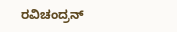ರವಿಚಂದ್ರನ್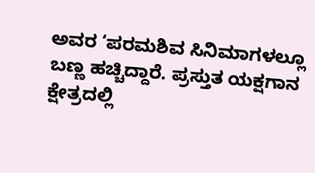ಅವರ ‘ಪರಮಶಿವ ಸಿನಿಮಾಗಳಲ್ಲೂ ಬಣ್ಣ ಹಚ್ಚಿದ್ದಾರೆ. ಪ್ರಸ್ತುತ ಯಕ್ಷಗಾನ ಕ್ಷೇತ್ರದಲ್ಲಿ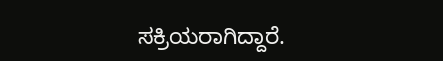ಸಕ್ರಿಯರಾಗಿದ್ದಾರೆ.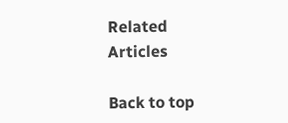Related Articles

Back to top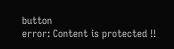button
error: Content is protected !!